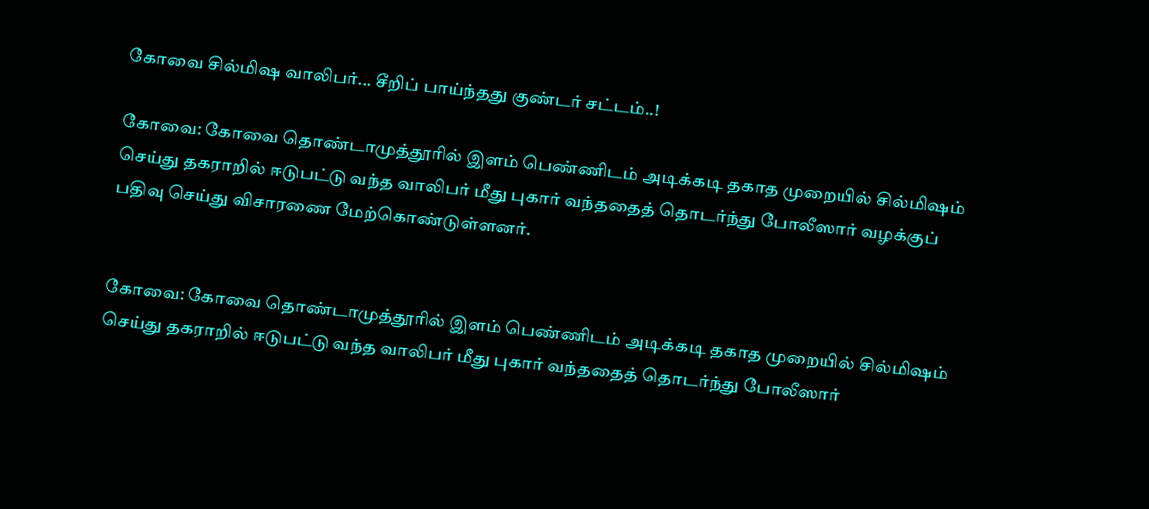கோவை சில்மிஷ வாலிபர்... சீறிப் பாய்ந்தது குண்டர் சட்டம்..!

கோவை: கோவை தொண்டாமுத்தூரில் இளம் பெண்ணிடம் அடிக்கடி தகாத முறையில் சில்மிஷம் செய்து தகராறில் ஈடுபட்டு வந்த வாலிபர் மீது புகார் வந்ததைத் தொடர்ந்து போலீஸார் வழக்குப் பதிவு செய்து விசாரணை மேற்கொண்டுள்ளனர்.


கோவை: கோவை தொண்டாமுத்தூரில் இளம் பெண்ணிடம் அடிக்கடி தகாத முறையில் சில்மிஷம் செய்து தகராறில் ஈடுபட்டு வந்த வாலிபர் மீது புகார் வந்ததைத் தொடர்ந்து போலீஸார்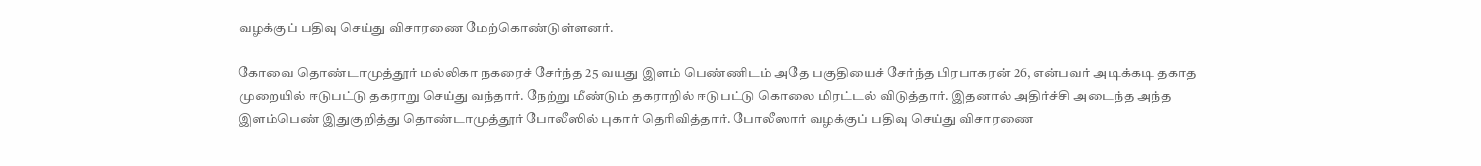வழக்குப் பதிவு செய்து விசாரணை மேற்கொண்டுள்ளனர்.

கோவை தொண்டாமுத்தூர் மல்லிகா நகரைச் சேர்ந்த 25 வயது இளம் பெண்ணிடம் அதே பகுதியைச் சேர்ந்த பிரபாகரன் 26, என்பவர் அடிக்கடி தகாத முறையில் ஈடுபட்டு தகராறு செய்து வந்தார். நேற்று மீண்டும் தகராறில் ஈடுபட்டு கொலை மிரட்டல் விடுத்தார். இதனால் அதிர்ச்சி அடைந்த அந்த இளம்பெண் இதுகுறித்து தொண்டாமுத்தூர் போலீஸில் புகார் தெரிவித்தார். போலீஸார் வழக்குப் பதிவு செய்து விசாரணை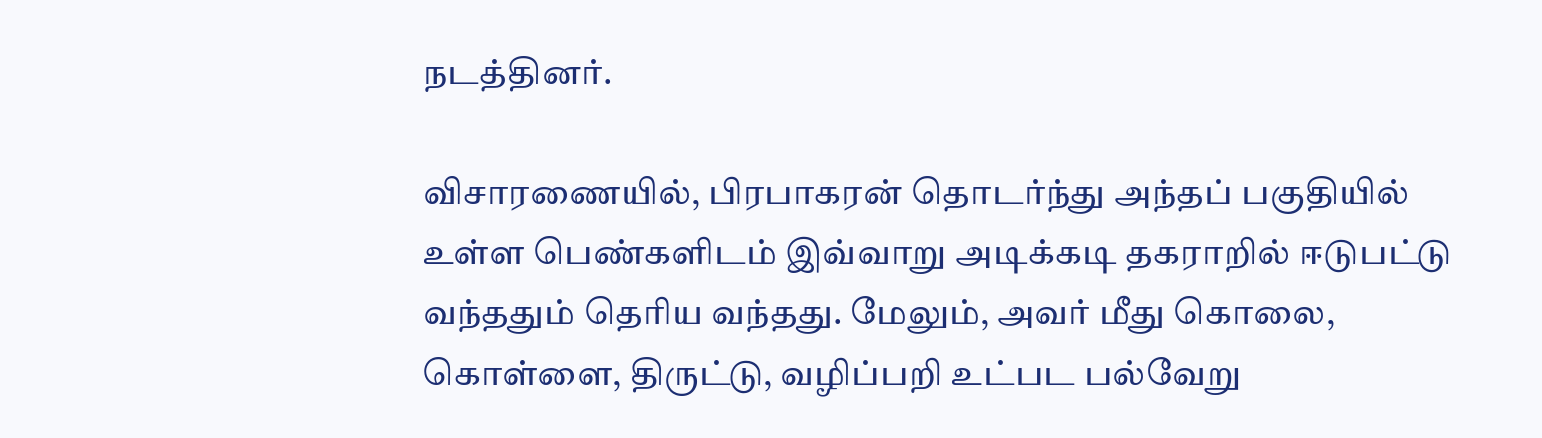நடத்தினர்.

விசாரணையில், பிரபாகரன் தொடர்ந்து அந்தப் பகுதியில் உள்ள பெண்களிடம் இவ்வாறு அடிக்கடி தகராறில் ஈடுபட்டு வந்ததும் தெரிய வந்தது. மேலும், அவர் மீது கொலை, கொள்ளை, திருட்டு, வழிப்பறி உட்பட பல்வேறு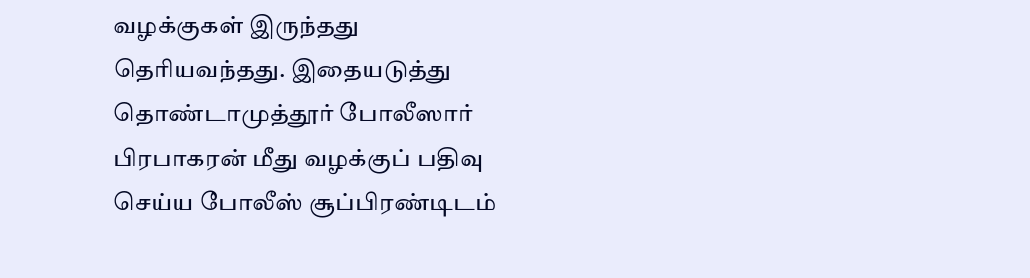வழக்குகள் இருந்தது தெரியவந்தது. இதையடுத்து தொண்டாமுத்தூர் போலீஸார் பிரபாகரன் மீது வழக்குப் பதிவு செய்ய போலீஸ் சூப்பிரண்டிடம்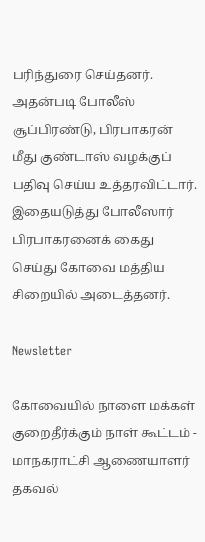பரிந்துரை செய்தனர். அதன்படி போலீஸ் சூப்பிரண்டு, பிரபாகரன் மீது குண்டாஸ் வழக்குப் பதிவு செய்ய உத்தரவிட்டார். இதையடுத்து போலீஸார் பிரபாகரனைக் கைது செய்து கோவை மத்திய சிறையில் அடைத்தனர்.

Newsletter

கோவையில் நாளை மக்கள் குறைதீர்க்கும் நாள் கூட்டம் - மாநகராட்சி ஆணையாளர் தகவல்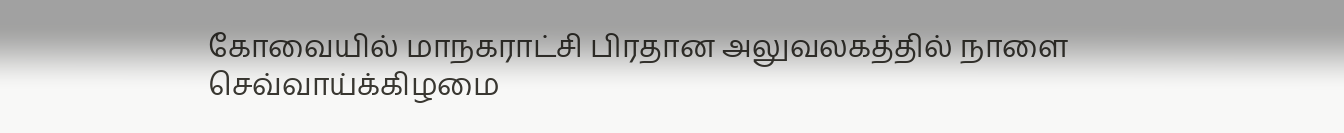கோவையில் மாநகராட்சி பிரதான அலுவலகத்தில் நாளை செவ்வாய்க்கிழமை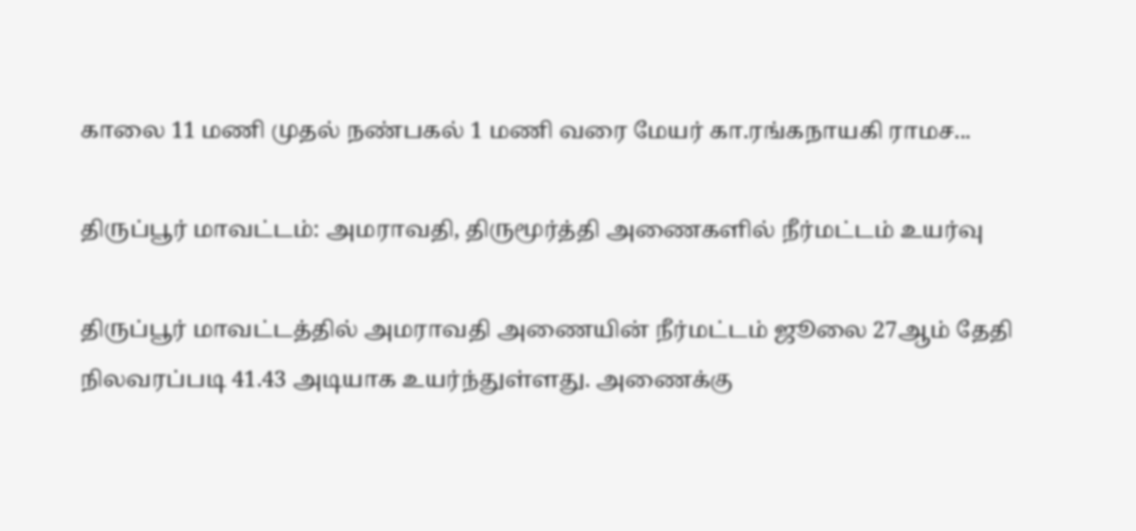காலை 11 மணி முதல் நண்பகல் 1 மணி வரை மேயர் கா.ரங்கநாயகி ராமச...

திருப்பூர் மாவட்டம்: அமராவதி, திருமூர்த்தி அணைகளில் நீர்மட்டம் உயர்வு

திருப்பூர் மாவட்டத்தில் அமராவதி அணையின் நீர்மட்டம் ஜூலை 27ஆம் தேதி நிலவரப்படி 41.43 அடியாக உயர்ந்துள்ளது. அணைக்கு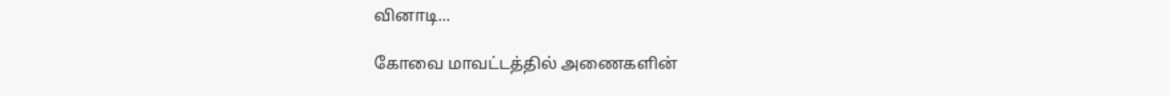வினாடி...

கோவை மாவட்டத்தில் அணைகளின்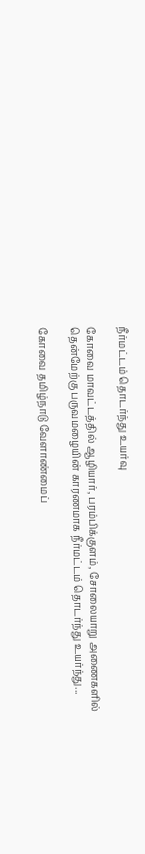நீர்மட்டம் தொடர்ந்து உயர்வு

கோவை மாவட்டத்தில் ஆழியார், பரம்பிக்குளம், சோலையாறு அணைகளில் தென்மேற்கு பருவமழையின் காரணமாக நீர்மட்டம் தொடர்ந்து உயர்ந்து...

கோவை தமிழ்நாடு வேளாண்மைப்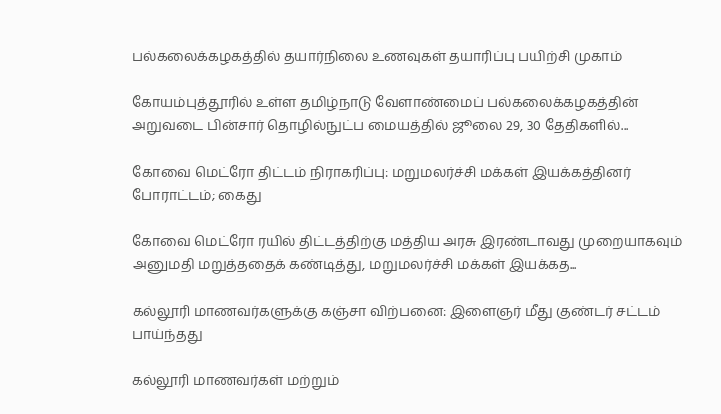பல்கலைக்கழகத்தில் தயார்நிலை உணவுகள் தயாரிப்பு பயிற்சி முகாம்

கோயம்புத்தூரில் உள்ள தமிழ்நாடு வேளாண்மைப் பல்கலைக்கழகத்தின் அறுவடை பின்சார் தொழில்நுட்ப மையத்தில் ஜூலை 29, 30 தேதிகளில்...

கோவை மெட்ரோ திட்டம் நிராகரிப்பு: மறுமலர்ச்சி மக்கள் இயக்கத்தினர் போராட்டம்; கைது

கோவை மெட்ரோ ரயில் திட்டத்திற்கு மத்திய அரசு இரண்டாவது முறையாகவும் அனுமதி மறுத்ததைக் கண்டித்து, மறுமலர்ச்சி மக்கள் இயக்கத...

கல்லூரி மாணவர்களுக்கு கஞ்சா விற்பனை: இளைஞர் மீது குண்டர் சட்டம் பாய்ந்தது

கல்லூரி மாணவர்கள் மற்றும்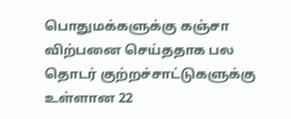பொதுமக்களுக்கு கஞ்சா விற்பனை செய்ததாக பல தொடர் குற்றச்சாட்டுகளுக்கு உள்ளான 22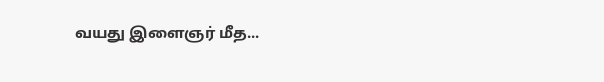வயது இளைஞர் மீத...